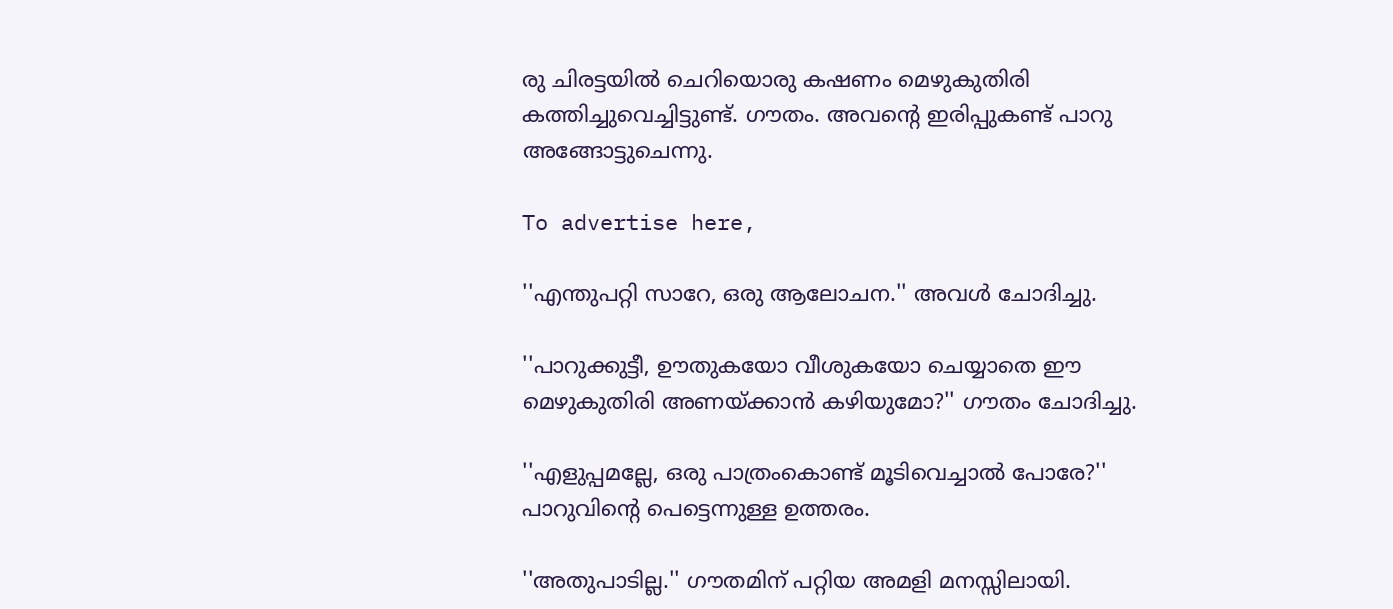രു ചിരട്ടയിൽ ചെറിയൊരു കഷണം മെഴുകുതിരി കത്തിച്ചുവെച്ചിട്ടുണ്ട്. ഗൗതം. അവന്റെ ഇരിപ്പുകണ്ട് പാറു അങ്ങോട്ടുചെന്നു.

To advertise here,

''എന്തുപറ്റി സാറേ, ഒരു ആലോചന.'' അവൾ ചോദിച്ചു.

''പാറുക്കുട്ടീ, ഊതുകയോ വീശുകയോ ചെയ്യാതെ ഈ മെഴുകുതിരി അണയ്ക്കാൻ കഴിയുമോ?'' ഗൗതം ചോദിച്ചു.

''എളുപ്പമല്ലേ, ഒരു പാത്രംകൊണ്ട് മൂടിവെച്ചാൽ പോരേ?'' പാറുവിന്റെ പെട്ടെന്നുള്ള ഉത്തരം.

''അതുപാടില്ല.'' ഗൗതമിന് പറ്റിയ അമളി മനസ്സിലായി.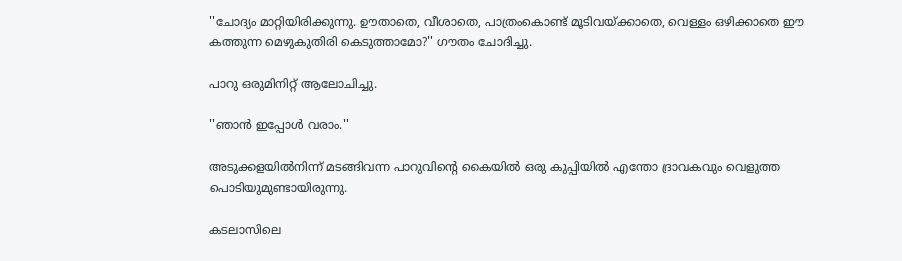''ചോദ്യം മാറ്റിയിരിക്കുന്നു. ഊതാതെ, വീശാതെ, പാത്രംകൊണ്ട് മൂടിവയ്ക്കാതെ, വെള്ളം ഒഴിക്കാതെ ഈ കത്തുന്ന മെഴുകുതിരി കെടുത്താമോ?'' ഗൗതം ചോദിച്ചു.

പാറു ഒരുമിനിറ്റ് ആലോചിച്ചു.

''ഞാൻ ഇപ്പോൾ വരാം.''

അടുക്കളയിൽനിന്ന് മടങ്ങിവന്ന പാറുവിന്റെ കൈയിൽ ഒരു കുപ്പിയിൽ എന്തോ ദ്രാവകവും വെളുത്ത പൊടിയുമുണ്ടായിരുന്നു.

കടലാസിലെ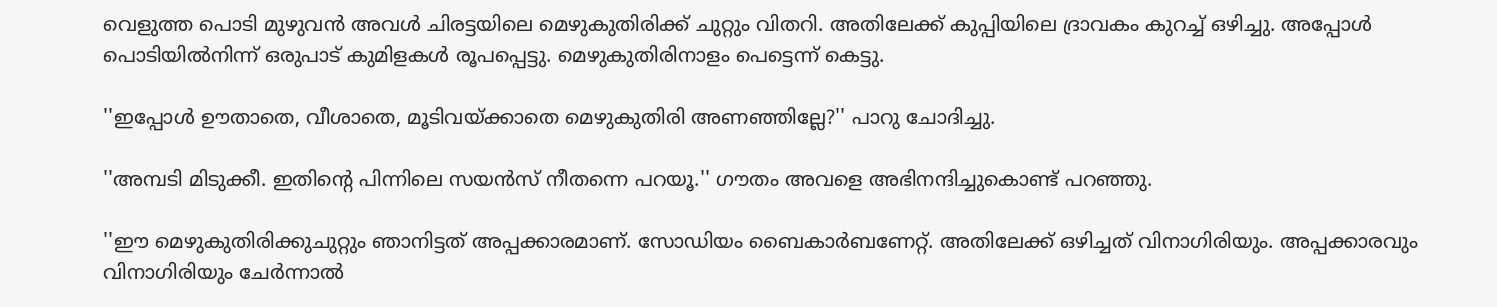വെളുത്ത പൊടി മുഴുവൻ അവൾ ചിരട്ടയിലെ മെഴുകുതിരിക്ക് ചുറ്റും വിതറി. അതിലേക്ക് കുപ്പിയിലെ ദ്രാവകം കുറച്ച് ഒഴിച്ചു. അപ്പോൾ പൊടിയിൽനിന്ന് ഒരുപാട് കുമിളകൾ രൂപപ്പെട്ടു. മെഴുകുതിരിനാളം പെട്ടെന്ന് കെട്ടു.

''ഇപ്പോൾ ഊതാതെ, വീശാതെ, മൂടിവയ്ക്കാതെ മെഴുകുതിരി അണഞ്ഞില്ലേ?'' പാറു ചോദിച്ചു.

''അമ്പടി മിടുക്കീ. ഇതിന്റെ പിന്നിലെ സയൻസ് നീതന്നെ പറയൂ.'' ഗൗതം അവളെ അഭിനന്ദിച്ചുകൊണ്ട് പറഞ്ഞു.

''ഈ മെഴുകുതിരിക്കുചുറ്റും ഞാനിട്ടത് അപ്പക്കാരമാണ്. സോഡിയം ബൈകാർബണേറ്റ്. അതിലേക്ക് ഒഴിച്ചത് വിനാഗിരിയും. അപ്പക്കാരവും വിനാഗിരിയും ചേർന്നാൽ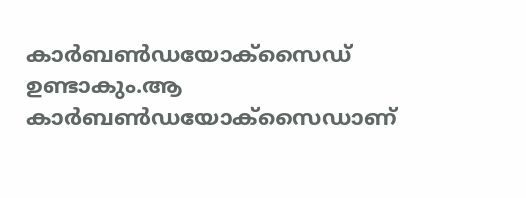കാർബൺഡയോക്സൈഡ് ഉണ്ടാകും.ആ കാർബൺഡയോക്സൈഡാണ്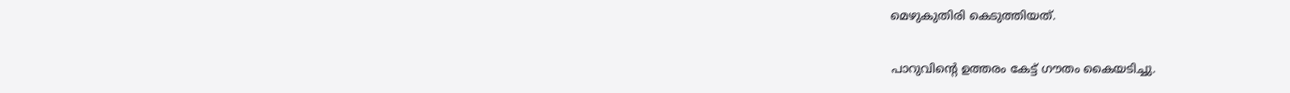മെഴുകുതിരി കെടുത്തിയത്.

പാറുവിന്റെ ഉത്തരം കേട്ട് ഗൗതം കൈയടിച്ചു.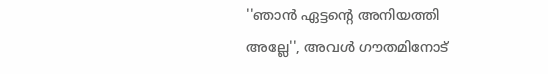''ഞാൻ ഏട്ടന്റെ അനിയത്തി അല്ലേ'', അവൾ ഗൗതമിനോട്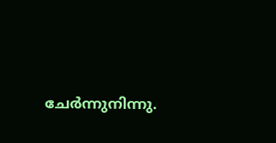ചേർന്നുനിന്നു.